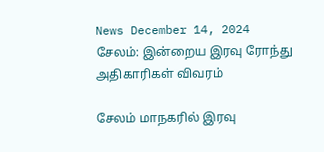News December 14, 2024
சேலம்: இன்றைய இரவு ரோந்து அதிகாரிகள் விவரம்

சேலம் மாநகரில் இரவு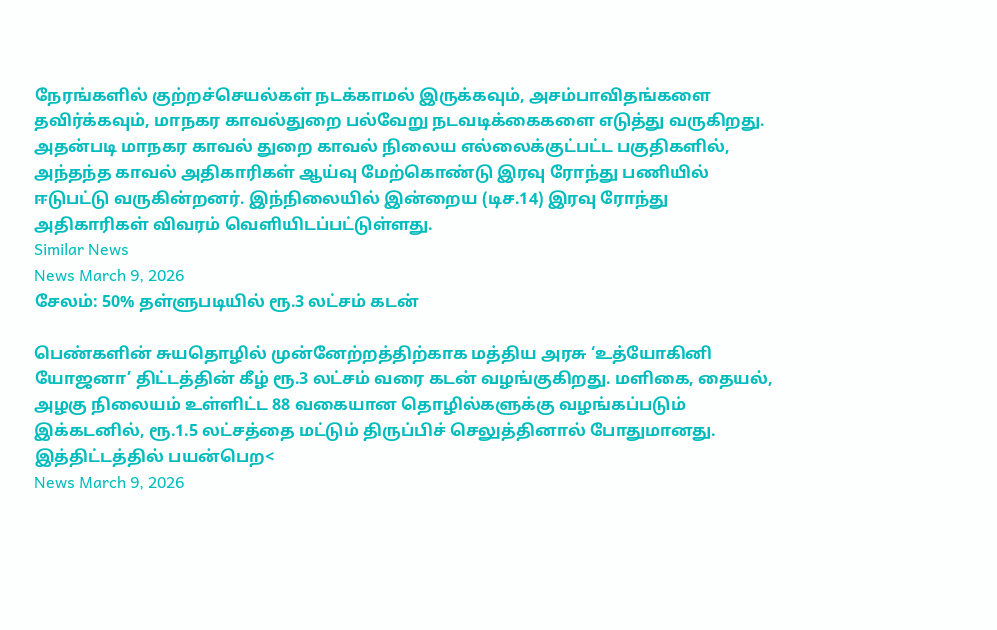நேரங்களில் குற்றச்செயல்கள் நடக்காமல் இருக்கவும், அசம்பாவிதங்களை தவிர்க்கவும், மாநகர காவல்துறை பல்வேறு நடவடிக்கைகளை எடுத்து வருகிறது. அதன்படி மாநகர காவல் துறை காவல் நிலைய எல்லைக்குட்பட்ட பகுதிகளில், அந்தந்த காவல் அதிகாரிகள் ஆய்வு மேற்கொண்டு இரவு ரோந்து பணியில் ஈடுபட்டு வருகின்றனர். இந்நிலையில் இன்றைய (டிச.14) இரவு ரோந்து அதிகாரிகள் விவரம் வெளியிடப்பட்டுள்ளது.
Similar News
News March 9, 2026
சேலம்: 50% தள்ளுபடியில் ரூ.3 லட்சம் கடன்

பெண்களின் சுயதொழில் முன்னேற்றத்திற்காக மத்திய அரசு ‘உத்யோகினி யோஜனா’ திட்டத்தின் கீழ் ரூ.3 லட்சம் வரை கடன் வழங்குகிறது. மளிகை, தையல், அழகு நிலையம் உள்ளிட்ட 88 வகையான தொழில்களுக்கு வழங்கப்படும் இக்கடனில், ரூ.1.5 லட்சத்தை மட்டும் திருப்பிச் செலுத்தினால் போதுமானது. இத்திட்டத்தில் பயன்பெற<
News March 9, 2026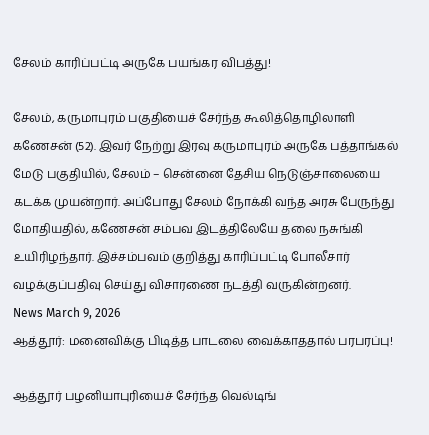சேலம் காரிப்பட்டி அருகே பயங்கர விபத்து!

சேலம், கருமாபுரம் பகுதியைச் சேர்ந்த கூலித்தொழிலாளி கணேசன் (52). இவர் நேற்று இரவு கருமாபுரம் அருகே பத்தாங்கல் மேடு பகுதியில், சேலம் – சென்னை தேசிய நெடுஞ்சாலையை கடக்க முயன்றார். அப்போது சேலம் நோக்கி வந்த அரசு பேருந்து மோதியதில், கணேசன் சம்பவ இடத்திலேயே தலை நசுங்கி உயிரிழந்தார். இச்சம்பவம் குறித்து காரிப்பட்டி போலீசார் வழக்குப்பதிவு செய்து விசாரணை நடத்தி வருகின்றனர்.
News March 9, 2026
ஆத்தூர்: மனைவிக்கு பிடித்த பாடலை வைக்காததால் பரபரப்பு!

ஆத்தூர் பழனியாபுரியைச் சேர்ந்த வெல்டிங்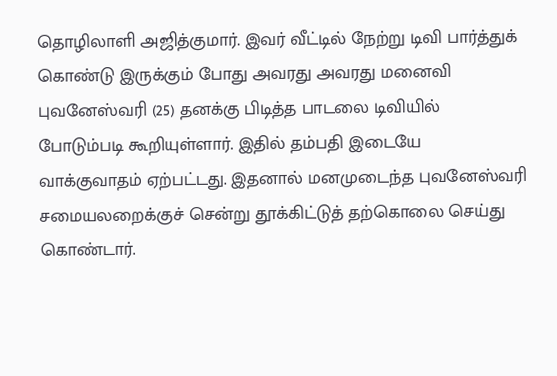தொழிலாளி அஜித்குமார். இவர் வீட்டில் நேற்று டிவி பார்த்துக் கொண்டு இருக்கும் போது அவரது அவரது மனைவி புவனேஸ்வரி (25) தனக்கு பிடித்த பாடலை டிவியில் போடும்படி கூறியுள்ளார். இதில் தம்பதி இடையே வாக்குவாதம் ஏற்பட்டது. இதனால் மனமுடைந்த புவனேஸ்வரி சமையலறைக்குச் சென்று தூக்கிட்டுத் தற்கொலை செய்து கொண்டார்.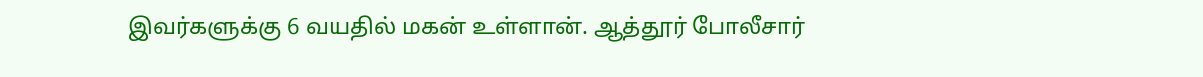இவர்களுக்கு 6 வயதில் மகன் உள்ளான். ஆத்தூர் போலீசார்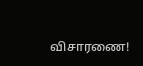விசாரணை!